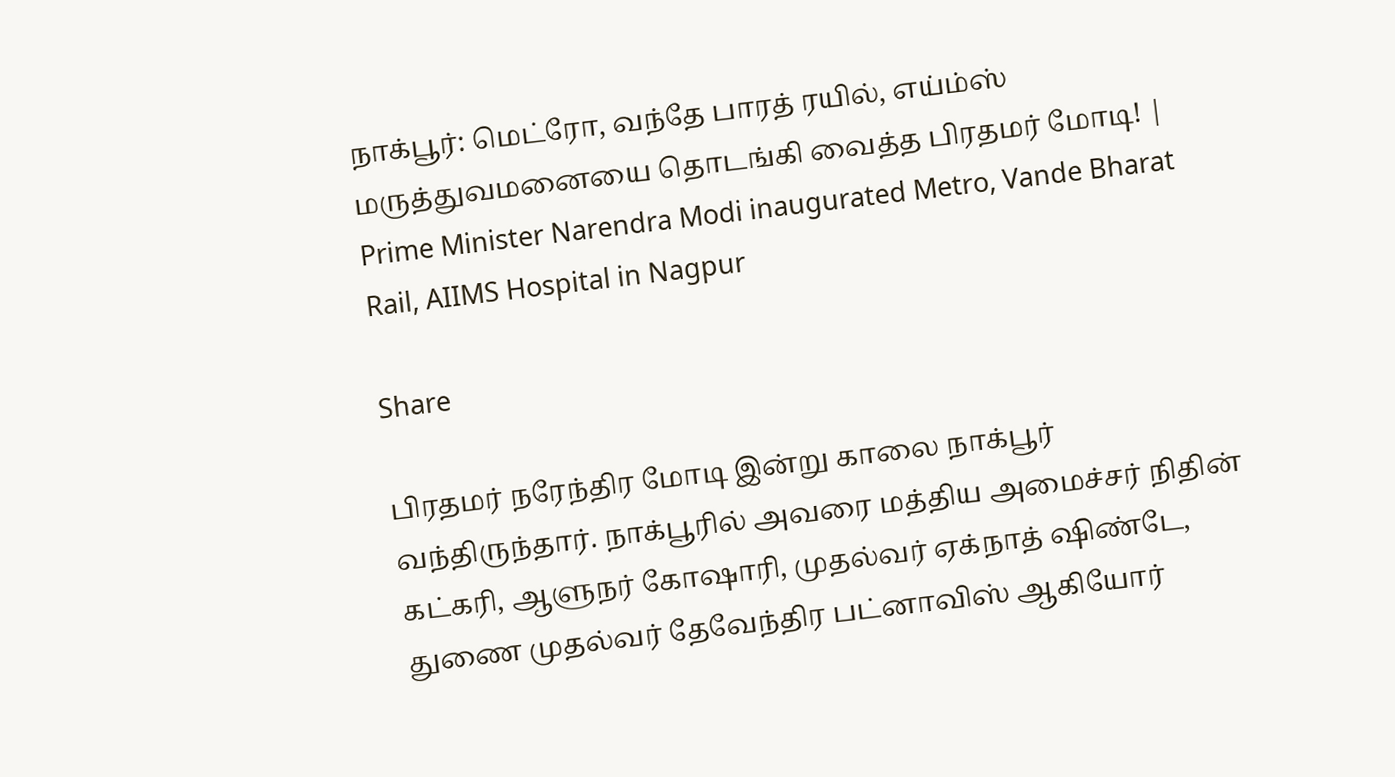நாக்பூர்: மெட்ரோ, வந்தே பாரத் ரயில், எய்ம்ஸ் மருத்துவமனையை தொடங்கி வைத்த பிரதமர் மோடி! | Prime Minister Narendra Modi inaugurated Metro, Vande Bharat Rail, AIIMS Hospital in Nagpur

Share

பிரதமர் நரேந்திர மோடி இன்று காலை நாக்பூர் வந்திருந்தார். நாக்பூரில் அவரை மத்திய அமைச்சர் நிதின் கட்கரி, ஆளுநர் கோஷாரி, முதல்வர் ஏக்நாத் ஷிண்டே, துணை முதல்வர் தேவேந்திர பட்னாவிஸ் ஆகியோர்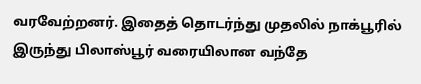வரவேற்றனர். இதைத் தொடர்ந்து முதலில் நாக்பூரில் இருந்து பிலாஸ்பூர் வரையிலான வந்தே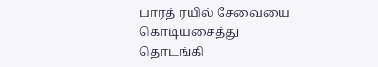பாரத் ரயில் சேவையை கொடியசைத்து தொடங்கி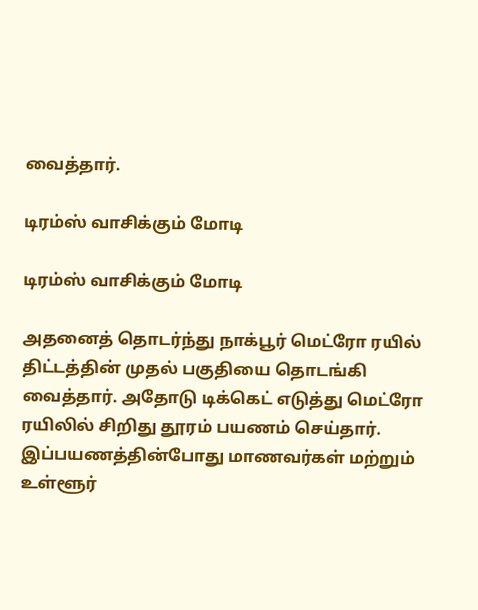வைத்தார்.

டிரம்ஸ் வாசிக்கும் மோடி

டிரம்ஸ் வாசிக்கும் மோடி

அதனைத் தொடர்ந்து நாக்பூர் மெட்ரோ ரயில் திட்டத்தின் முதல் பகுதியை தொடங்கி வைத்தார். அதோடு டிக்கெட் எடுத்து மெட்ரோ ரயிலில் சிறிது தூரம் பயணம் செய்தார். இப்பயணத்தின்போது மாணவர்கள் மற்றும் உள்ளூர்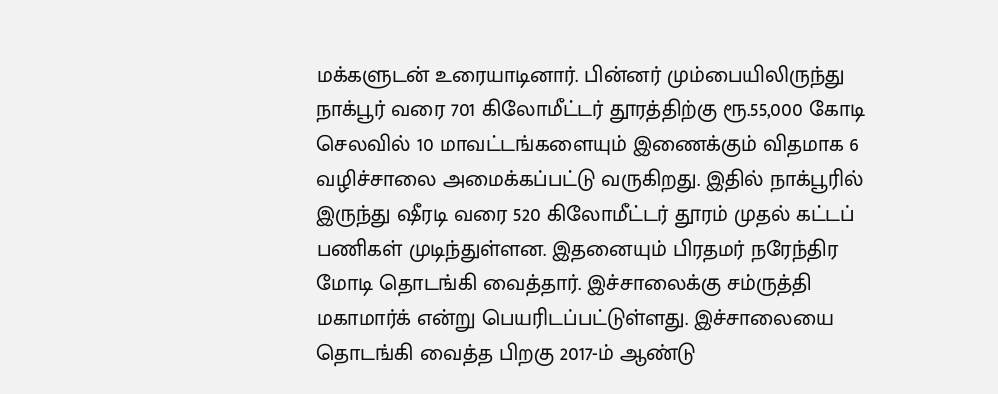மக்களுடன் உரையாடினார். பின்னர் மும்பையிலிருந்து நாக்பூர் வரை 701 கிலோமீட்டர் தூரத்திற்கு ரூ.55,000 கோடி செலவில் 10 மாவட்டங்களையும் இணைக்கும் விதமாக 6 வழிச்சாலை அமைக்கப்பட்டு வருகிறது. இதில் நாக்பூரில் இருந்து ஷீரடி வரை 520 கிலோமீட்டர் தூரம் முதல் கட்டப் பணிகள் முடிந்துள்ளன. இதனையும் பிரதமர் நரேந்திர மோடி தொடங்கி வைத்தார். இச்சாலைக்கு சம்ருத்தி மகாமார்க் என்று பெயரிடப்பட்டுள்ளது. இச்சாலையை தொடங்கி வைத்த பிறகு 2017-ம் ஆண்டு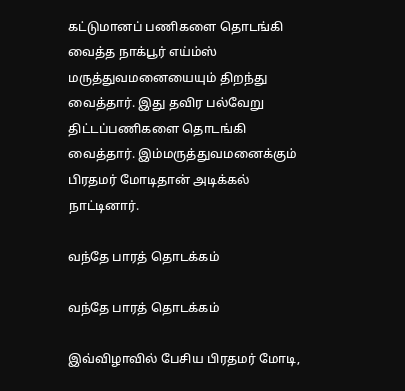கட்டுமானப் பணிகளை தொடங்கி வைத்த நாக்பூர் எய்ம்ஸ் மருத்துவமனையையும் திறந்து வைத்தார். இது தவிர பல்வேறு திட்டப்பணிகளை தொடங்கி வைத்தார். இம்மருத்துவமனைக்கும் பிரதமர் மோடிதான் அடிக்கல் நாட்டினார்.

வந்தே பாரத் தொடக்கம்

வந்தே பாரத் தொடக்கம்

இவ்விழாவில் பேசிய பிரதமர் மோடி,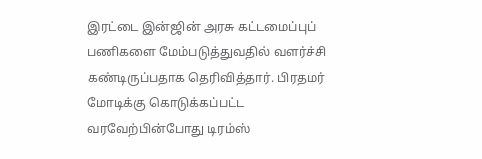இரட்டை இன்ஜின் அரசு கட்டமைப்புப் பணிகளை மேம்படுத்துவதில் வளர்ச்சி கண்டிருப்பதாக தெரிவித்தார். பிரதமர் மோடிக்கு கொடுக்கப்பட்ட வரவேற்பின்போது டிரம்ஸ்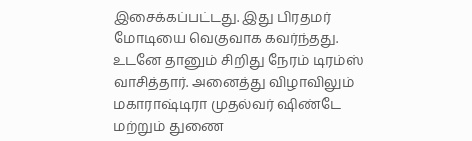இசைக்கப்பட்டது. இது பிரதமர் மோடியை வெகுவாக கவர்ந்தது. உடனே தானும் சிறிது நேரம் டிரம்ஸ் வாசித்தார். அனைத்து விழாவிலும் மகாராஷ்டிரா முதல்வர் ஷிண்டே மற்றும் துணை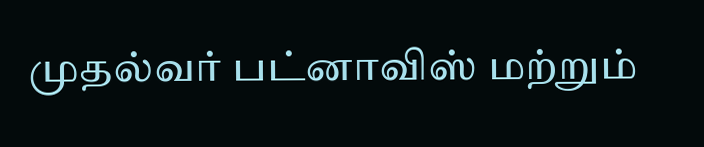முதல்வர் பட்னாவிஸ் மற்றும்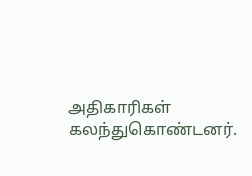அதிகாரிகள் கலந்துகொண்டனர்.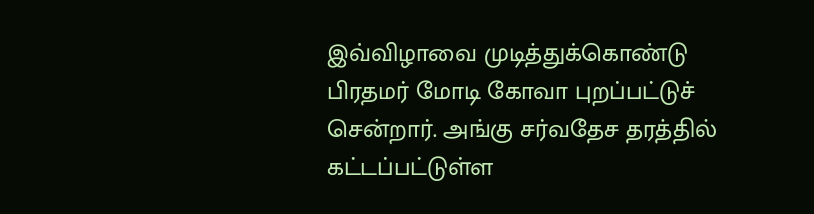இவ்விழாவை முடித்துக்கொண்டு பிரதமர் மோடி கோவா புறப்பட்டுச் சென்றார். அங்கு சர்வதேச தரத்தில் கட்டப்பட்டுள்ள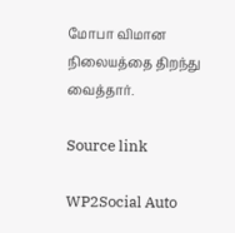மோபா விமான நிலையத்தை திறந்து வைத்தார்.

Source link

WP2Social Auto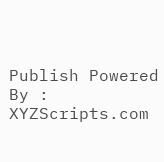Publish Powered By : XYZScripts.com